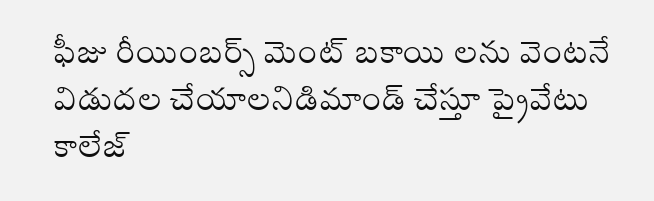ఫీజు రీయింబర్స్ మెంట్ బకాయి లను వెంటనే విడుదల చేయాలనిడిమాండ్ చేస్తూ ప్రైవేటు కాలేజ్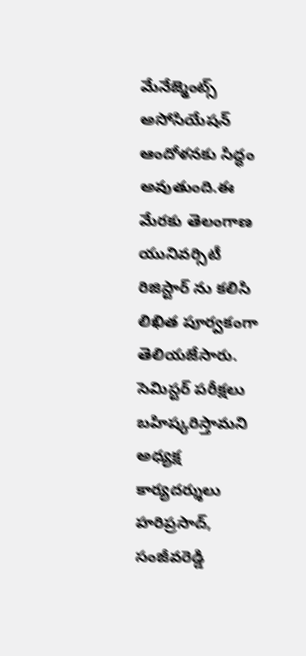మేనేజ్మెంట్స్ అసోసియేషన్ ఆందోళనకు సిద్ధం అవుతుంది.ఈ మేరకు తెలంగాణ యునివర్సిటీ రిజిస్టార్ ను కలిసి లిఖిత పూర్వకంగా తెలియజేసారు. సెమిస్టర్ పరీక్షలు బహిష్కరిస్తామని అధ్యక్ష కార్యదర్శులు హరిప్రసాద్, సంజీవరెడ్డి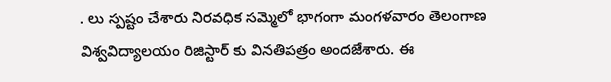. లు స్పష్టం చేశారు నిరవధిక సమ్మెలో భాగంగా మంగళవారం తెలంగాణ విశ్వవిద్యాలయం రిజిస్టార్ కు వినతిపత్రం అందజేశారు. ఈ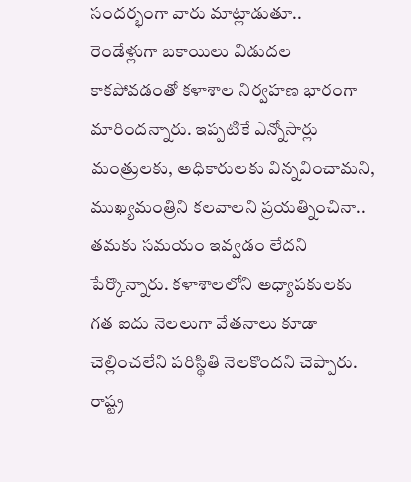సందర్భంగా వారు మాట్లాడుతూ..
రెండేళ్లుగా బకాయిలు విడుదల కాకపోవడంతో కళాశాల నిర్వహణ భారంగా మారిందన్నారు. ఇప్పటికే ఎన్నోసార్లు మంత్రులకు, అధికారులకు విన్నవించామని, ముఖ్యమంత్రిని కలవాలని ప్రయత్నించినా.. తమకు సమయం ఇవ్వడం లేదని పేర్కొన్నారు. కళాశాలలోని అధ్యాపకులకు గత ఐదు నెలలుగా వేతనాలు కూడా చెల్లించలేని పరిస్థితి నెలకొందని చెప్పారు. రాష్ట్ర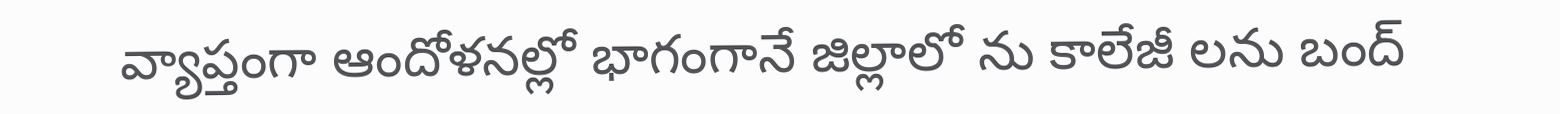వ్యాప్తంగా ఆందోళనల్లో భాగంగానే జిల్లాలో ను కాలేజీ లను బంద్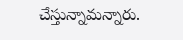చేస్తున్నామన్నారు.